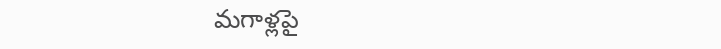మగాళ్లపై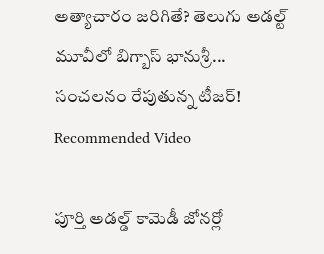అత్యాచారం జరిగితే? తెలుగు అడల్ట్ మూవీలో బిగ్బాస్ భానుశ్రీ... సంచలనం రేపుతున్న టీజర్!
Recommended Video

పూర్తి అడల్డ్ కామెడీ జోనర్లో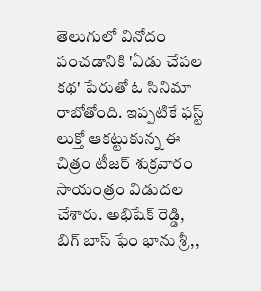తెలుగులో వినోదం పంచడానికి 'ఏడు చేపల కథ' పేరుతో ఓ సినిమా రాబోతోంది. ఇప్పటికే ఫస్ట్ లుక్తో ఆకట్టుకున్న ఈ చిత్రం టీజర్ శుక్రవారం సాయంత్రం విడుదల చేశారు. అభిషేక్ రెడ్డి, బిగ్ బాస్ ఫేం భాను శ్రీ,,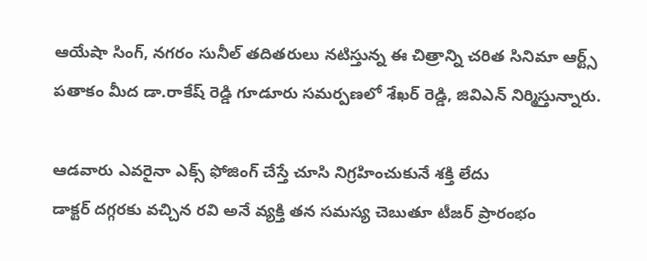ఆయేషా సింగ్, నగరం సునీల్ తదితరులు నటిస్తున్న ఈ చిత్రాన్ని చరిత సినిమా ఆర్ట్స్ పతాకం మీద డా.రాకేష్ రెడ్డి గూడూరు సమర్పణలో శేఖర్ రెడ్డి, జివిఎన్ నిర్మిస్తున్నారు.

ఆడవారు ఎవరైనా ఎక్స్ ఫోజింగ్ చేస్తే చూసి నిగ్రహించుకునే శక్తి లేదు
డాక్టర్ దగ్గరకు వచ్చిన రవి అనే వ్యక్తి తన సమస్య చెబుతూ టీజర్ ప్రారంభం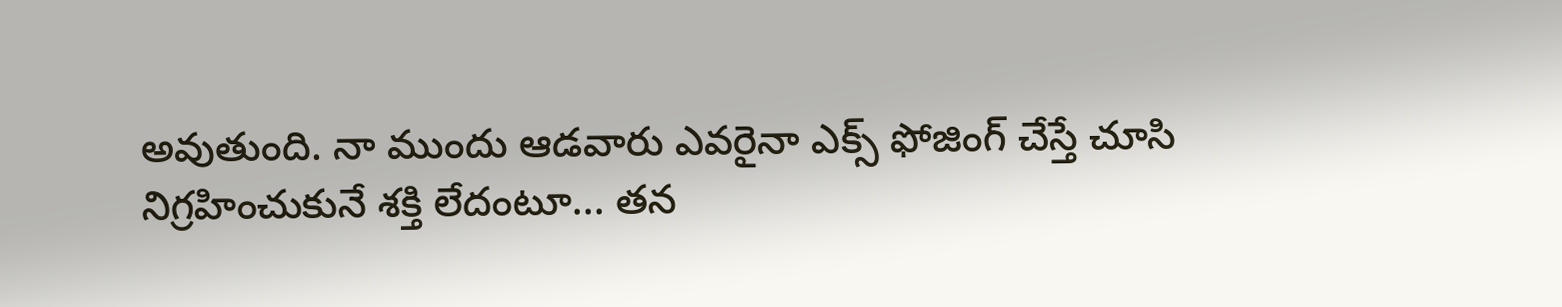అవుతుంది. నా ముందు ఆడవారు ఎవరైనా ఎక్స్ ఫోజింగ్ చేస్తే చూసి నిగ్రహించుకునే శక్తి లేదంటూ... తన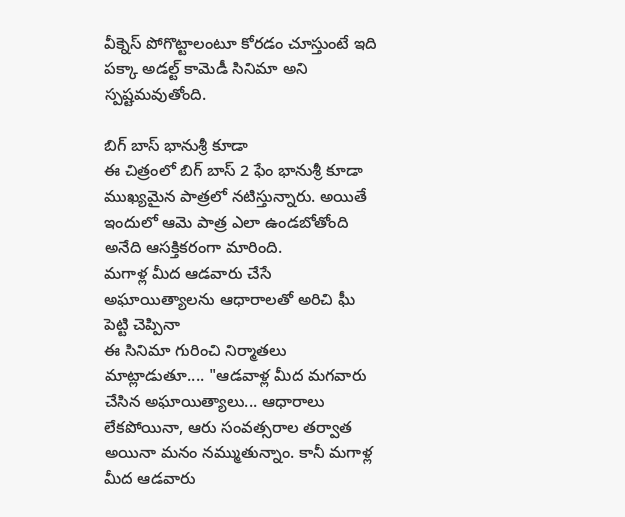వీక్నెస్ పోగొట్టాలంటూ కోరడం చూస్తుంటే ఇది పక్కా అడల్ట్ కామెడీ సినిమా అని స్పష్టమవుతోంది.

బిగ్ బాస్ భానుశ్రీ కూడా
ఈ చిత్రంలో బిగ్ బాస్ 2 ఫేం భానుశ్రీ కూడా ముఖ్యమైన పాత్రలో నటిస్తున్నారు. అయితే ఇందులో ఆమె పాత్ర ఎలా ఉండబోతోంది అనేది ఆసక్తికరంగా మారింది.
మగాళ్ల మీద ఆడవారు చేసే అఘాయిత్యాలను ఆధారాలతో అరిచి ఘీ పెట్టి చెప్పినా
ఈ సినిమా గురించి నిర్మాతలు మాట్లాడుతూ.... "ఆడవాళ్ల మీద మగవారు చేసిన అఘాయిత్యాలు... ఆధారాలు లేకపోయినా, ఆరు సంవత్సరాల తర్వాత అయినా మనం నమ్ముతున్నాం. కానీ మగాళ్ల మీద ఆడవారు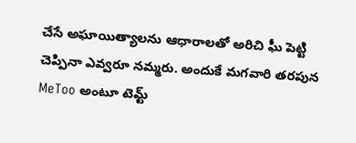చేసే అఘాయిత్యాలను ఆధారాలతో అరిచి ఘీ పెట్టి చెప్పినా ఎవ్వరూ నమ్మరు. అందుకే మగవారి తరపున MeToo అంటూ టెమ్ట్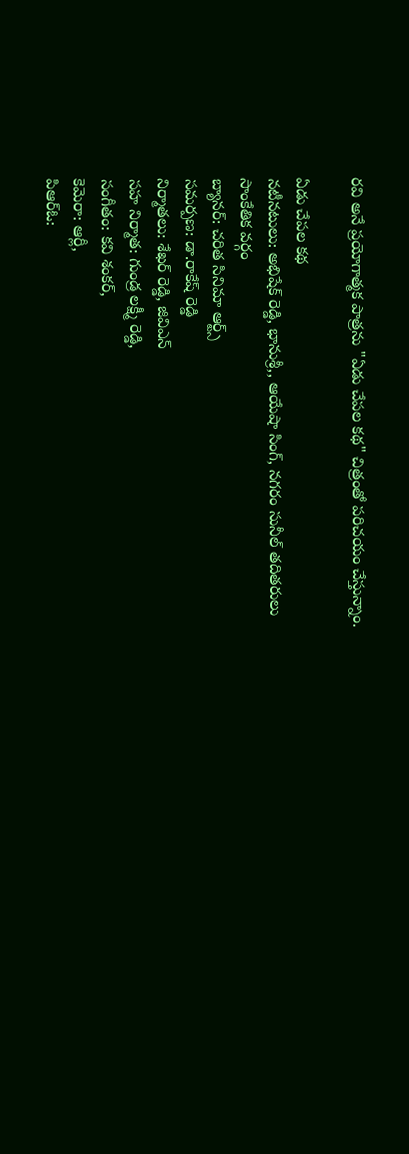రవి అనే ప్రయోగాత్మక పాత్రను "ఏడు చేపల కథ" చిత్రంతో పరిచయం చేస్తున్నాం.

ఏడు చేపల కథ
నటీనటులు: అభిషేక్ రెడ్డి, భానుశ్రీ,, ఆయేషా సింగ్, నగరం సునీల్ తదితరులు
సాంకేతిక వర్గం
బ్యానర్: చరిత సినిమా ఆర్ట్స్
సమర్పణ: డా.రాకేష్ రెడ్డి
నిర్మాతలు: శేఖర్ రెడ్డి, జివిఎన్
సహ నిర్మాత: గుండ్ర లక్ష్మీ రెడ్డి,
సంగీతం: కవి శంకర్,
కెమెరా: ఆర్లీ,
పిఆర్ఓ: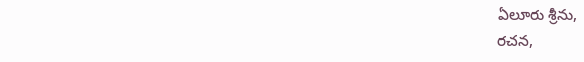ఏలూరు శ్రీను,
రచన,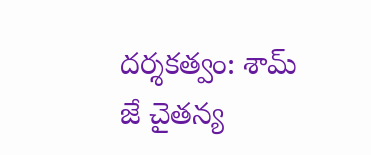దర్శకత్వం: శామ్ జే చైతన్య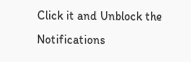Click it and Unblock the Notifications